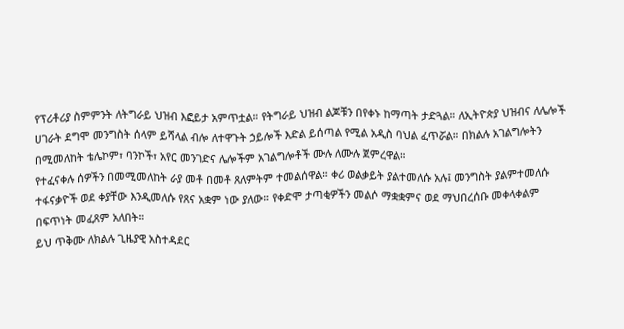የፕሪቶሪያ ስምምንት ለትግራይ ህዝብ እፎይታ አምጥቷል። የትግራይ ህዝብ ልጆቹን በየቀኑ ከማጣት ታድጓል። ለኢትዮጵያ ህዝብና ለሌሎች ሀገራት ደግሞ መንግስት ሰላም ይሻላል ብሎ ለተዋጉት ኃይሎች እድል ይሰጣል የሚል አዲስ ባህል ፈጥሯል። በክልሉ አገልግሎትን በሚመለከት ቴሌኮም፣ ባንኮች፣ አየር መንገድና ሌሎችም አገልግሎቶች ሙሉ ለሙሉ ጀምረዋል።
የተፈናቀሉ ሰዎችን በመሚመለከት ራያ መቶ በመቶ ጸለምትም ተመልሰዋል። ቀሪ ወልቃይት ያልተመለሱ አሉ፤ መንግስት ያልምተመለሱ ተፋናቃዮች ወደ ቀያቸው እንዲመለሱ የጸና አቋም ነው ያለው። የቀድሞ ታጣቂዎችን መልሶ ማቋቋምና ወደ ማህበረሰቡ መቀላቀልም በፍጥነት መፈጸም አለበት።
ይህ ጥቅሙ ለክልሉ ጊዜያዊ አስተዳደር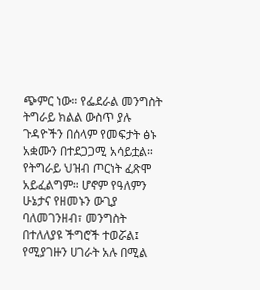ጭምር ነው። የፌደራል መንግስት ትግራይ ክልል ውስጥ ያሉ ጉዳዮችን በሰላም የመፍታት ፅኑ አቋሙን በተደጋጋሚ አሳይቷል። የትግራይ ህዝብ ጦርነት ፈጽሞ አይፈልግም። ሆኖም የዓለምን ሁኔታና የዘመኑን ውጊያ ባለመገንዘብ፣ መንግስት በተለለያዩ ችግሮች ተወሯል፤ የሚያገዙን ሀገራት አሉ በሚል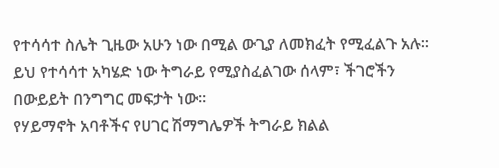የተሳሳተ ስሌት ጊዜው አሁን ነው በሚል ውጊያ ለመክፈት የሚፈልጉ አሉ። ይህ የተሳሳተ አካሄድ ነው ትግራይ የሚያስፈልገው ሰላም፣ ችገሮችን በውይይት በንግግር መፍታት ነው።
የሃይማኖት አባቶችና የሀገር ሽማግሌዎች ትግራይ ክልል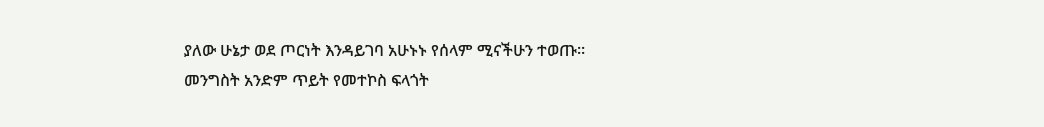ያለው ሁኔታ ወደ ጦርነት እንዳይገባ አሁኑኑ የሰላም ሚናችሁን ተወጡ። መንግስት አንድም ጥይት የመተኮስ ፍላጎት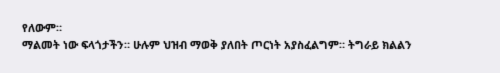የለውም።
ማልመት ነው ፍላጎታችን። ሁሉም ህዝብ ማወቅ ያለበት ጦርነት አያስፈልግም። ትግራይ ክልልን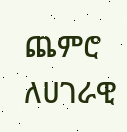ጨምሮ ለሀገራዊ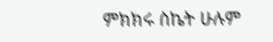ምክክሩ ስኬት ሁሉም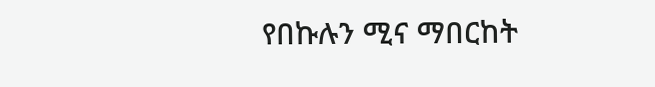የበኩሉን ሚና ማበርከት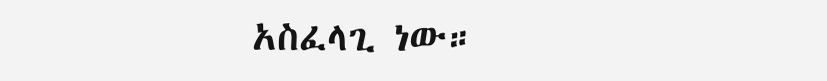አስፈላጊ ነው።